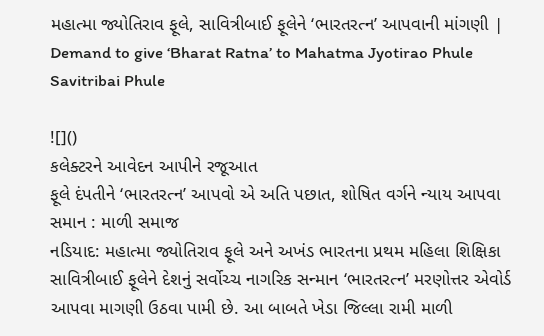મહાત્મા જ્યોતિરાવ ફૂલે, સાવિત્રીબાઈ ફૂલેને ‘ભારતરત્ન’ આપવાની માંગણી | Demand to give ‘Bharat Ratna’ to Mahatma Jyotirao Phule Savitribai Phule

![]()
કલેક્ટરને આવેદન આપીને રજૂઆત
ફૂલે દંપતીને ‘ભારતરત્ન’ આપવો એ અતિ પછાત, શોષિત વર્ગને ન્યાય આપવા સમાન : માળી સમાજ
નડિયાદ: મહાત્મા જ્યોતિરાવ ફૂલે અને અખંડ ભારતના પ્રથમ મહિલા શિક્ષિકા સાવિત્રીબાઈ ફૂલેને દેશનું સર્વોચ્ચ નાગરિક સન્માન ‘ભારતરત્ન’ મરણોત્તર એવોર્ડ આપવા માગણી ઉઠવા પામી છે. આ બાબતે ખેડા જિલ્લા રામી માળી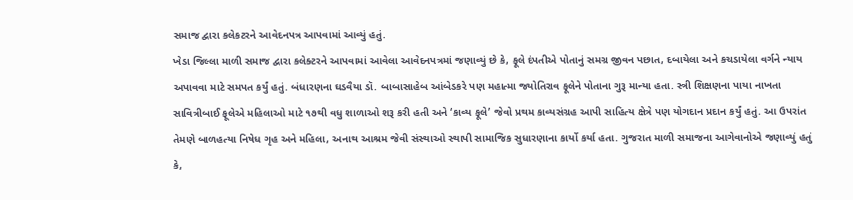સમાજ દ્વારા કલેકટરને આવેદનપત્ર આપવામાં આવ્યું હતું.
ખેડા જિલ્લા માળી સમાજ દ્વારા કલેક્ટરને આપવામાં આવેલા આવેદનપત્રમાં જણાવ્યું છે કે, ફૂલે દંપતીએ પોતાનું સમગ્ર જીવન પછાત, દબાયેલા અને કચડાયેલા વર્ગને ન્યાય અપાવવા માટે સમપત કર્યું હતું. બંધારણના ઘડવૈયા ડૉ. બાબાસાહેબ આંબેડકરે પણ મહાત્મા જ્યોતિરાવ ફૂલેને પોતાના ગુરૂ માન્યા હતા. સ્ત્રી શિક્ષણના પાયા નાખતા સાવિત્રીબાઈ ફૂલેએ મહિલાઓ માટે ૧૭થી વધુ શાળાઓ શરૂ કરી હતી અને ‘કાવ્ય ફૂલે’ જેવો પ્રથમ કાવ્યસંગ્રહ આપી સાહિત્ય ક્ષેત્રે પણ યોગદાન પ્રદાન કર્યું હતું. આ ઉપરાંત તેમણે બાળહત્યા નિષેધ ગૃહ અને મહિલા, અનાથ આશ્રમ જેવી સંસ્થાઓ સ્થાપી સામાજિક સુધારણાના કાર્યો કર્યા હતા. ગુજરાત માળી સમાજના આગેવાનોએ જણાવ્યું હતું કે,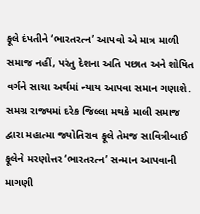ફૂલે દંપતીને ‘ભારતરત્ન’ આપવો એ માત્ર માળી સમાજ નહીં, પરંતુ દેશના અતિ પછાત અને શોષિત વર્ગને સાચા અર્થમાં ન્યાય આપવા સમાન ગણાશે. સમગ્ર રાજ્યમાં દરેક જિલ્લા મથકે માલી સમાજ દ્વારા મહાત્મા જ્યોતિરાવ ફૂલે તેમજ સાવિત્રીબાઈ ફૂલેને મરણોત્તર ‘ભારતરત્ન’ સન્માન આપવાની માગણી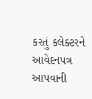કરતું કલેક્ટરને આવેદનપત્ર આપવાની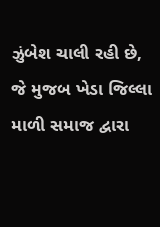ઝુંબેશ ચાલી રહી છે, જે મુજબ ખેડા જિલ્લા માળી સમાજ દ્વારા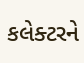કલેક્ટરને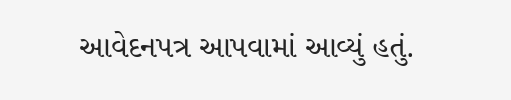આવેદનપત્ર આપવામાં આવ્યું હતું.